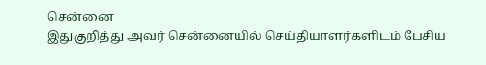சென்னை
இதுகுறித்து அவர் சென்னையில் செய்தியாளர்களிடம் பேசிய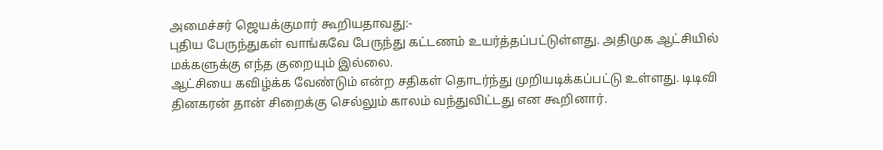அமைச்சர் ஜெயக்குமார் கூறியதாவது:-
புதிய பேருந்துகள் வாங்கவே பேருந்து கட்டணம் உயர்த்தப்பட்டுள்ளது. அதிமுக ஆட்சியில் மக்களுக்கு எந்த குறையும் இல்லை.
ஆட்சியை கவிழ்க்க வேண்டும் என்ற சதிகள் தொடர்ந்து முறியடிக்கப்பட்டு உள்ளது. டிடிவி தினகரன் தான் சிறைக்கு செல்லும் காலம் வந்துவிட்டது என கூறினார்.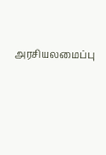அரசியலமைப்பு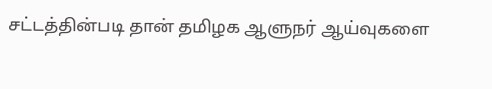சட்டத்தின்படி தான் தமிழக ஆளுநர் ஆய்வுகளை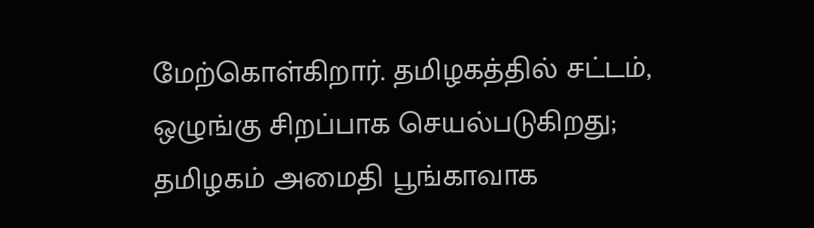மேற்கொள்கிறார். தமிழகத்தில் சட்டம், ஒழுங்கு சிறப்பாக செயல்படுகிறது; தமிழகம் அமைதி பூங்காவாக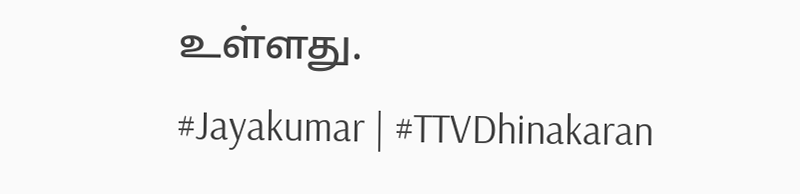உள்ளது.
#Jayakumar | #TTVDhinakaran